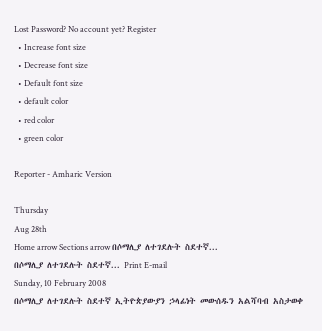Lost Password? No account yet? Register
  • Increase font size
  • Decrease font size
  • Default font size
  • default color
  • red color
  • green color

Reporter - Amharic Version

Thursday
Aug 28th
Home arrow Sections arrow በሶማሊያ ለተገደሉት ስደተኛ...
በሶማሊያ ለተገደሉት ስደተኛ... Print E-mail
Sunday, 10 February 2008
በሶማሊያ ለተገደሉት ስደተኛ ኢትዮጵያውያን ኃላፊነት መውሰዱን አልሻባብ አስታወቀ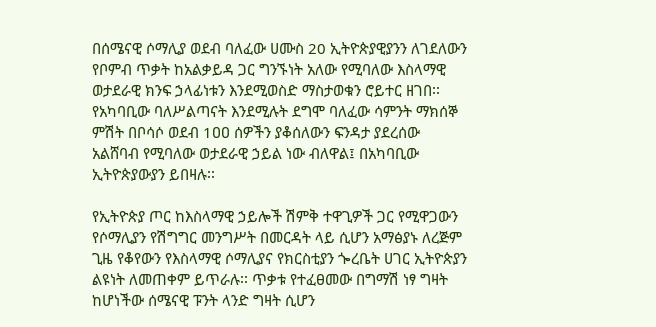በሰሜናዊ ሶማሊያ ወደብ ባለፈው ሀሙስ 20 ኢትዮጵያዊያንን ለገደለውን የቦምብ ጥቃት ከአልቃይዳ ጋር ግንኙነት አለው የሚባለው እስላማዊ ወታደራዊ ክንፍ ኃላፊነቱን እንደሚወስድ ማስታወቁን ሮይተር ዘገበ፡፡
የአካባቢው ባለሥልጣናት እንደሚሉት ደግሞ ባለፈው ሳምንት ማክሰኞ ምሽት በቦሳሶ ወደብ 1ዐዐ ሰዎችን ያቆሰለውን ፍንዳታ ያደረሰው አልሸባብ የሚባለው ወታደራዊ ኃይል ነው ብለዋል፤ በአካባቢው ኢትዮጵያውያን ይበዛሉ፡፡

የኢትዮጵያ ጦር ከእስላማዊ ኃይሎች ሽምቅ ተዋጊዎች ጋር የሚዋጋውን የሶማሊያን የሽግግር መንግሥት በመርዳት ላይ ሲሆን አማፅያኑ ለረጅም ጊዜ የቆየውን የእስላማዊ ሶማሊያና የክርስቲያን ጐረቤት ሀገር ኢትዮጵያን ልዩነት ለመጠቀም ይጥራሉ፡፡ ጥቃቱ የተፈፀመው በግማሽ ነፃ ግዛት ከሆነችው ሰሜናዊ ፑንት ላንድ ግዛት ሲሆን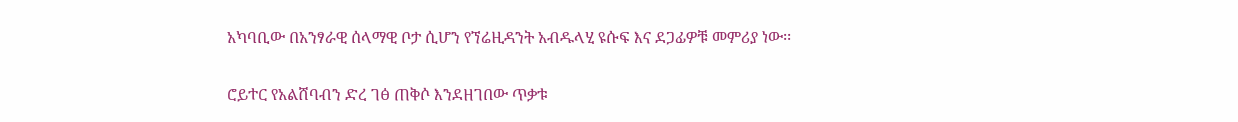አካባቢው በአንፃራዊ ሰላማዊ ቦታ ሲሆን የኘሬዚዳንት አብዱላሂ ዩሱፍ እና ደጋፊዎቹ መምሪያ ነው፡፡

ሮይተር የአልሸባብን ድረ ገፅ ጠቅሶ እንደዘገበው ጥቃቱ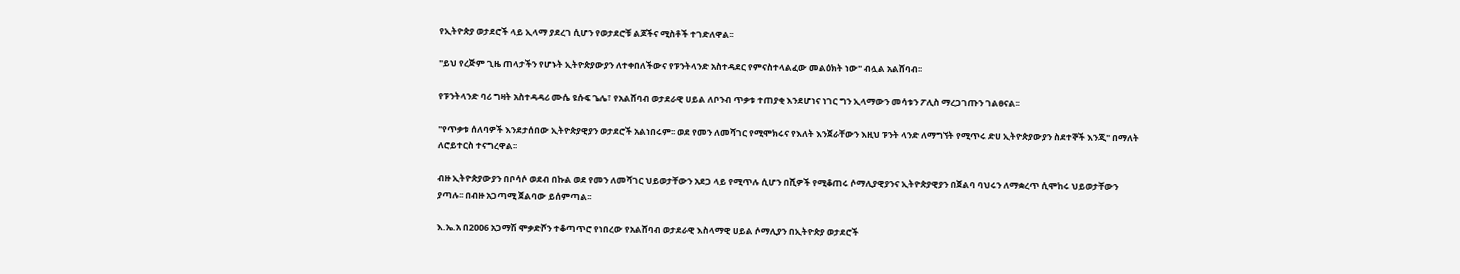የኢትዮጵያ ወታደሮች ላይ ኢላማ ያደረገ ሲሆን የወታደሮቹ ልጆችና ሚስቶች ተገድለዋል፡፡

"ይህ የረጅም ጊዜ ጠላታችን የሆኑት ኢትዮጵያውያን ለተቀበለችውና የፑንትላንድ አስተዳደር የምናስተላልፈው መልዕክት ነው" ብሏል አልሸባብ፡፡

የፑንትላንድ ባሪ ግዛት አስተዳዳሪ ሙሴ ዩሱፍ ጌሌ፣ የአልሸባብ ወታደራዊ ሀይል ለቦንብ ጥቃቱ ተጠያቂ እንደሆነና ነገር ግን ኢላማውን መሳቱን ፖሊስ ማረጋገጡን ገልፀናል፡፡

"የጥቃቱ ሰለባዎች እንደታሰበው ኢትዮጵያዊያን ወታደሮች አልነበሩም፡፡ ወደ የመን ለመሻገር የሚሞክሩና የእለት እንጀራቸውን እዚህ ፑንት ላንድ ለማግኘት የሚጥሩ ድሀ ኢትዮጵያውያን ስደተኞች እንጂ" በማለት ለሮይተርስ ተናግረዋል፡፡

ብዙ ኢትዮጵያውያን በቦሳሶ ወደብ በኩል ወደ የመን ለመሻገር ህይወታቸውን አደጋ ላይ የሚጥሉ ሲሆን በሺዎች የሚቆጠሩ ሶማሊያዊያንና ኢትዮጵያዊያን በጀልባ ባህሩን ለማቋረጥ ሲሞከሩ ህይወታቸውን ያጣሉ፡፡ በብዙ አጋጣሚ ጀልባው ይሰምጣል፡፡

እ.ኤ.አ በ2ዐዐ6 አጋማሽ ሞቃድሾን ተቆጣጥሮ የነበረው የአልሸባብ ወታደራዊ እስላማዊ ሀይል ሶማሊያን በኢትዮጵያ ወታደሮች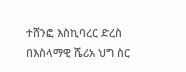ተሸንፎ እስኪባረር ድረስ በእስላማዊ ሼሪአ ህግ ስር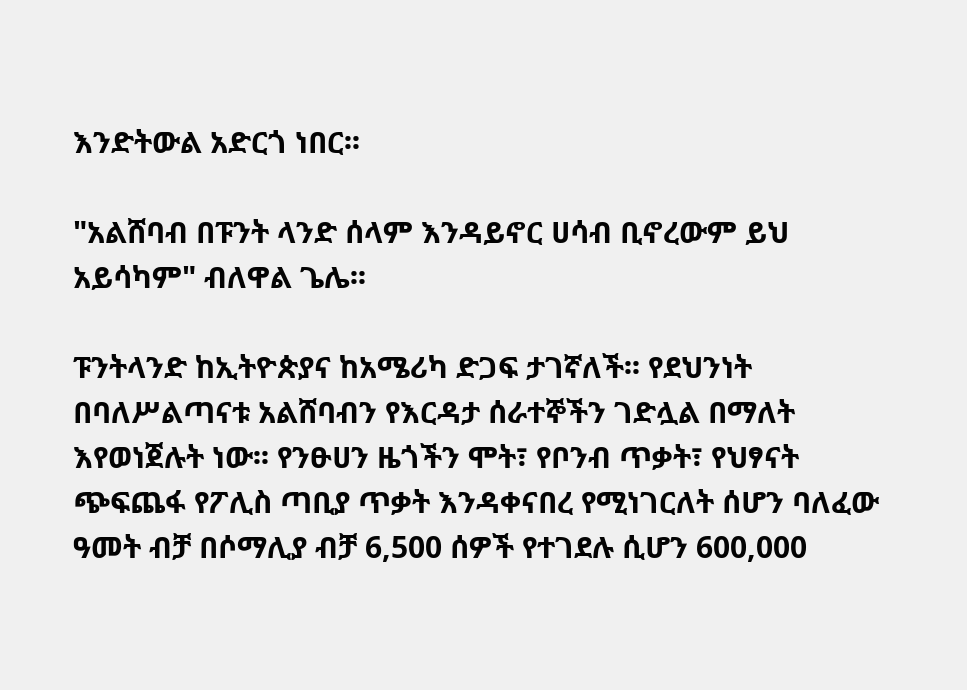እንድትውል አድርጎ ነበር፡፡

"አልሸባብ በፑንት ላንድ ሰላም እንዳይኖር ሀሳብ ቢኖረውም ይህ አይሳካም" ብለዋል ጌሌ፡፡

ፑንትላንድ ከኢትዮጵያና ከአሜሪካ ድጋፍ ታገኛለች፡፡ የደህንነት በባለሥልጣናቱ አልሸባብን የእርዳታ ሰራተኞችን ገድሏል በማለት እየወነጀሉት ነው፡፡ የንፁሀን ዜጎችን ሞት፣ የቦንብ ጥቃት፣ የህፃናት ጭፍጨፋ የፖሊስ ጣቢያ ጥቃት እንዳቀናበረ የሚነገርለት ሰሆን ባለፈው ዓመት ብቻ በሶማሊያ ብቻ 6,500 ሰዎች የተገደሉ ሲሆን 600,000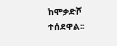ከሞቃድሾ ተሰደዋል፡፡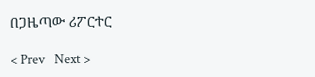በጋዜጣው ሪፖርተር

< Prev   Next >